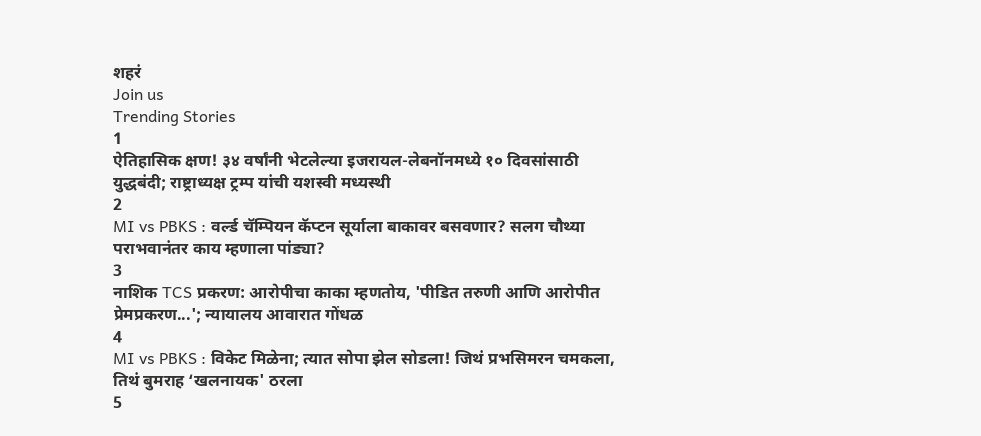शहरं
Join us
Trending Stories
1
ऐतिहासिक क्षण! ३४ वर्षांनी भेटलेल्या इजरायल-लेबनॉनमध्ये १० दिवसांसाठी युद्धबंदी; राष्ट्राध्यक्ष ट्रम्प यांची यशस्वी मध्यस्थी
2
MI vs PBKS : वर्ल्ड चॅम्पियन कॅप्टन सूर्याला बाकावर बसवणार? सलग चौथ्या पराभवानंतर काय म्हणाला पांड्या?
3
नाशिक TCS प्रकरण: आरोपीचा काका म्हणतोय, 'पीडित तरुणी आणि आरोपीत प्रेमप्रकरण...'; न्यायालय आवारात गोंधळ
4
MI vs PBKS : विकेट मिळेना; त्यात सोपा झेल सोडला! जिथं प्रभसिमरन चमकला, तिथं बुमराह ‘खलनायक' ठरला
5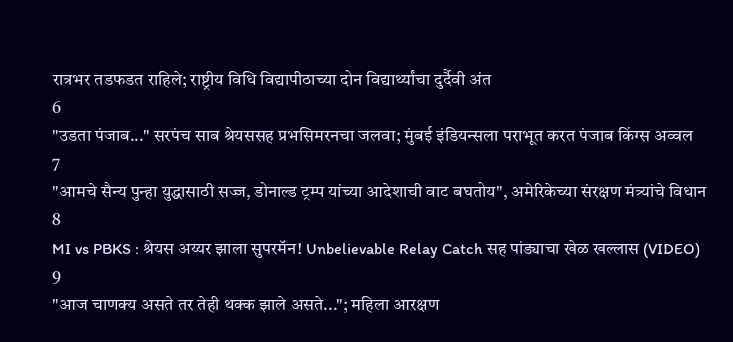रात्रभर तडफडत राहिले; राष्ट्रीय विधि विद्यापीठाच्या दोन विद्यार्थ्यांचा दुर्दैवी अंत
6
"उडता पंजाब..." सरपंच साब श्रेयससह प्रभसिमरनचा जलवा; मुंबई इंडियन्सला पराभूत करत पंजाब किंग्स अव्वल
7
"आमचे सैन्य पुन्हा युद्धासाठी सज्ज, डोनाल्ड ट्रम्प यांच्या आदेशाची वाट बघतोय", अमेरिकेच्या संरक्षण मंत्र्यांचे विधान
8
MI vs PBKS : श्रेयस अय्यर झाला सुपरमॅन! Unbelievable Relay Catch सह पांड्याचा खेळ खल्लास (VIDEO)
9
"आज चाणक्य असते तर तेही थक्क झाले असते..."; महिला आरक्षण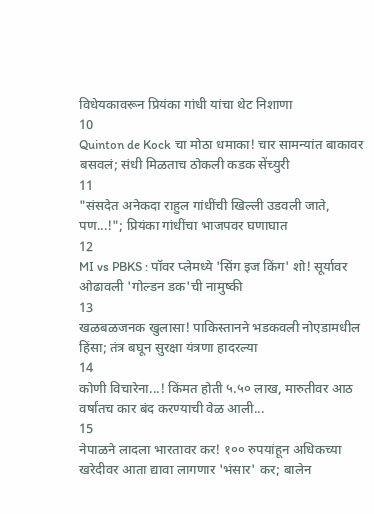विधेयकावरून प्रियंका गांधी यांचा थेट निशाणा
10
Quinton de Kock चा मोठा धमाका! चार सामन्यांत बाकावर बसवलं; संधी मिळताच ठोकली कडक सेंच्युरी
11
"संसदेत अनेकदा राहुल गांधींची खिल्ली उडवली जाते, पण...!"; प्रियंका गांधींचा भाजपवर घणाघात
12
MI vs PBKS : पॉवर प्लेमध्ये 'सिंग इज किंग' शो! सूर्यावर ओढावली 'गोल्डन डक'ची नामुष्की
13
खळबळजनक खुलासा! पाकिस्तानने भडकवली नोएडामधील हिंसा; तंत्र बघून सुरक्षा यंत्रणा हादरल्या
14
कोणी विचारेना...! किंमत होती ५.५० लाख, मारुतीवर आठ वर्षांतच कार बंद करण्याची वेळ आली...
15
नेपाळने लादला भारतावर कर! १०० रुपयांहून अधिकच्या खरेदीवर आता द्यावा लागणार 'भंसार' कर; बालेन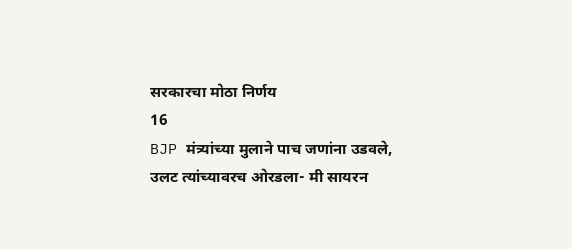सरकारचा मोठा निर्णय
16
BJP मंत्र्यांच्या मुलाने पाच जणांना उडवले, उलट त्यांच्यावरच ओरडला- मी सायरन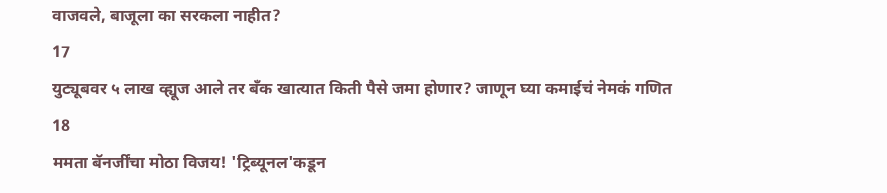वाजवले, बाजूला का सरकला नाहीत?
17
युट्यूबवर ५ लाख व्ह्यूज आले तर बँक खात्यात किती पैसे जमा होणार? जाणून घ्या कमाईचं नेमकं गणित
18
ममता बॅनर्जींचा मोठा विजय! 'ट्रिब्यूनल'कडून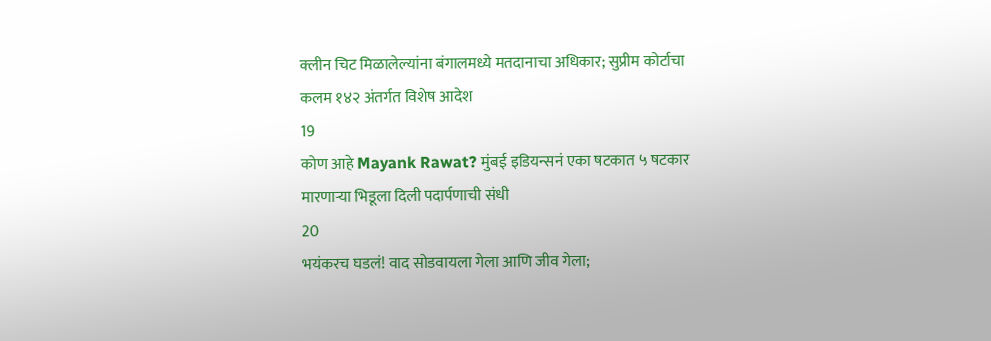क्लीन चिट मिळालेल्यांना बंगालमध्ये मतदानाचा अधिकार; सुप्रीम कोर्टाचा कलम १४२ अंतर्गत विशेष आदेश
19
कोण आहे Mayank Rawat? मुंबई इडियन्सनं एका षटकात ५ षटकार मारणाऱ्या भिडूला दिली पदार्पणाची संधी
20
भयंकरच घडलं! वाद सोडवायला गेला आणि जीव गेला;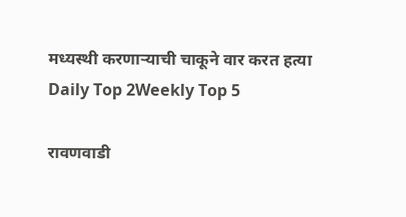मध्यस्थी करणाऱ्याची चाकूने वार करत हत्या
Daily Top 2Weekly Top 5

रावणवाडी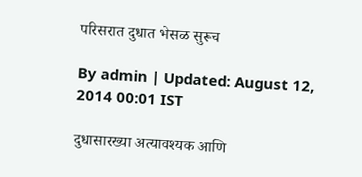परिसरात दुधात भेसळ सुरूच

By admin | Updated: August 12, 2014 00:01 IST

दुधासारख्या अत्यावश्यक आणि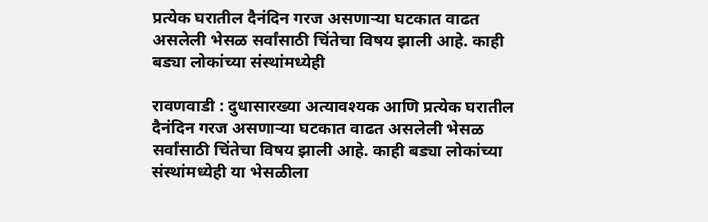प्रत्येक घरातील दैनंदिन गरज असणाऱ्या घटकात वाढत असलेली भेसळ सर्वांसाठी चिंतेचा विषय झाली आहे. काही बड्या लोकांच्या संस्थांमध्येही

रावणवाडी : दुधासारख्या अत्यावश्यक आणि प्रत्येक घरातील दैनंदिन गरज असणाऱ्या घटकात वाढत असलेली भेसळ सर्वांसाठी चिंतेचा विषय झाली आहे. काही बड्या लोकांच्या संस्थांमध्येही या भेसळीला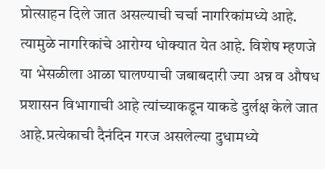प्रोत्साहन दिले जात असल्याची चर्चा नागरिकांमध्ये आहे. त्यामुळे नागरिकांचे आरोग्य धोक्यात येत आहे. विशेष म्हणजे या भेसळीला आळा घालण्याची जबाबदारी ज्या अन्न व औषध प्रशासन विभागाची आहे त्यांच्याकडून याकडे दुर्लक्ष केले जात आहे.प्रत्येकाची दैनंदिन गरज असलेल्या दुधामध्ये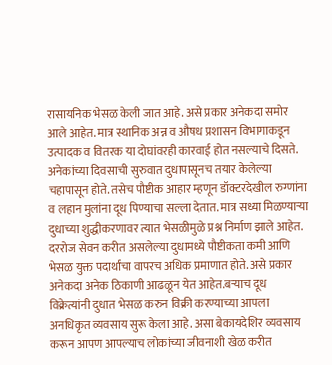रासायनिक भेसळ केली जात आहे. असे प्रकार अनेकदा समोर आले आहेत. मात्र स्थानिक अन्न व औषध प्रशासन विभागाकडून उत्पादक व वितरक या दोघांवरही कारवाई होत नसल्याचे दिसते. अनेकांच्या दिवसाची सुरुवात दुधापासूनच तयार केलेल्या चहापासून होते. तसेच पौष्टीक आहार म्हणून डॉक्टरदेखील रुग्णांना व लहान मुलांना दूध पिण्याचा सल्ला देतात. मात्र सध्या मिळण्याऱ्या दुधाच्या शुद्धीकरणावर त्यात भेसळीमुळे प्रश्न निर्माण झाले आहेत. दररोज सेवन करीत असलेल्या दुधामध्ये पौष्टीकता कमी आणि भेसळ युक्त पदार्थांचा वापरच अधिक प्रमाणात होते. असे प्रकार अनेकदा अनेक ठिकाणी आढळून येत आहेत.बऱ्याच दूध विक्रेत्यांनी दुधात भेसळ करुन विक्री करण्याच्या आपला अनधिकृत व्यवसाय सुरू केला आहे. असा बेकायदेशिर व्यवसाय करून आपण आपल्याच लोकांच्या जीवनाशी खेळ करीत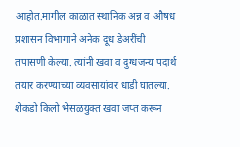आहोत.मागील काळात स्थानिक अन्न व औषध प्रशासन विभागाने अनेक दूध डेअरींची तपासणी केल्या. त्यांनी खवा व दुग्धजन्य पदार्थ तयार करण्याच्या व्यवसायांवर धाडी घातल्या. शेकडो किलो भेसळयुक्त खवा जप्त करून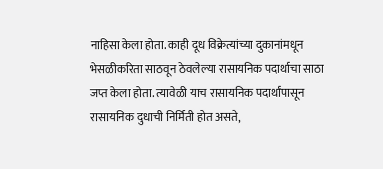नाहिसा केला होता. काही दूध विक्रेत्यांच्या दुकानांमधून भेसळीकरिता साठवून ठेवलेल्या रासायनिक पदार्थाचा साठा जप्त केला होता. त्यावेळी याच रासायनिक पदार्थांपासून रासायनिक दुधाची निर्मिती होत असते,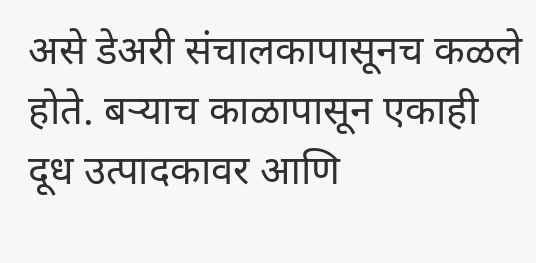असे डेअरी संचालकापासूनच कळले होते. बऱ्याच काळापासून एकाही दूध उत्पादकावर आणि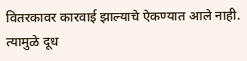वितरकावर कारवाई झाल्याचे ऐकण्यात आले नाही. त्यामुळे दूध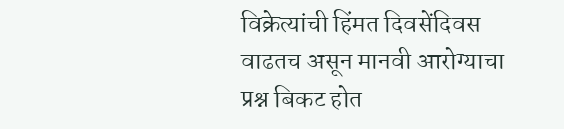विक्रेत्यांची हिंमत दिवसेंदिवस वाढतच असून मानवी आरोग्याचा प्रश्न बिकट होत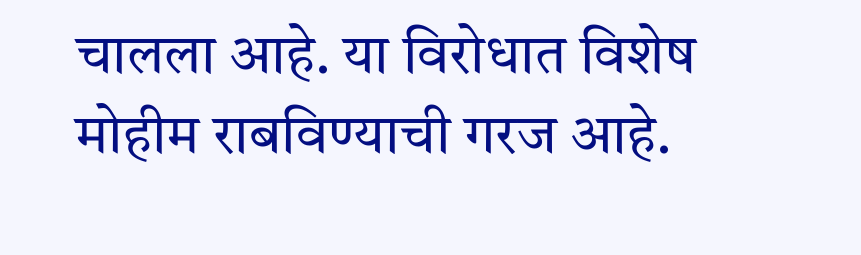चालला आहे. या विरोधात विशेष मोहीम राबविण्याची गरज आहे.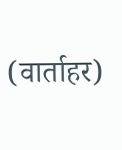(वार्ताहर)